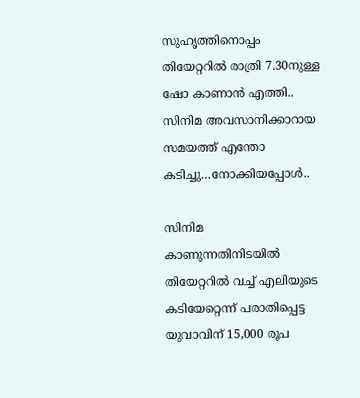സുഹൃത്തിനൊപ്പം തിയേറ്ററിൽ രാത്രി 7.30നുള്ള ഷോ കാണാൻ എത്തി.. സിനിമ അവസാനിക്കാറായ സമയത്ത് എന്തോ കടിച്ചു…നോക്കിയപ്പോൾ..

സിനിമ കാണുന്നതിനിടയിൽ തിയേറ്ററിൽ വച്ച് എലിയുടെ കടിയേറ്റെന്ന് പരാതിപ്പെട്ട യുവാവിന് 15,000 രൂപ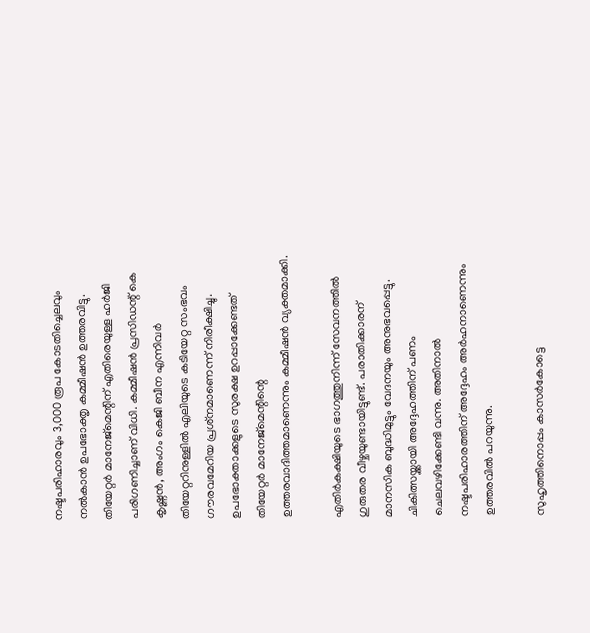നഷ്ടപരിഹാരവും 3,000 രൂപ കോടതിച്ചെലവും നൽകാൻ ഉപഭോക്തൃ കമ്മീഷൻ ഉത്തരവിട്ടു. തിയേറ്റർ മാനേജ്മെന്റിന് എതിരെയുള്ള ഹർജി പരിഗണിച്ചാണ് വിധി. കമ്മീഷൻ പ്രസിഡന്റ് കെ കൃഷ്ണൻ, അംഗം കെജി ബീന എന്നിവർ തിയേറ്ററിനുള്ളിൽ എലിയുടെ കടിയേറ്റ സംഭവം ഗൗരവമേറിയ പ്രശ്‌നമാണെന്ന് നിരീക്ഷിച്ചു. ഉപഭോക്താക്കളുടെ സുരക്ഷ ഉറപ്പാക്കേണ്ടത് തിയേറ്റർ മാനേജ്മെന്റിന്റെ ഉത്തരവാദിത്തമാണെന്നും കമ്മീഷൻ വ്യക്തമാക്കി.

എതിർകക്ഷിയുടെ ഭാഗത്തുനിന്ന് സേവനത്തിൽ ഗുരുതര വീഴ്ചയുണ്ടായിട്ടുണ്ട്. പരാതിക്കാരന് മാനസിക ബുദ്ധിമുട്ടും വേദനയും അനുഭവപ്പെട്ടു. ചികിത്സയ്ക്കായി അദ്ദേഹത്തിന് പണം ചെലവഴിക്കേണ്ടി വന്നു. അതിനാൽ നഷ്ടപരിഹാരത്തിന് അദ്ദേഹം അർഹനാണെന്നും ഉത്തരവിൽ പറയുന്നു.

സുഹൃത്തിനൊപ്പം കാസർകോട്ടെ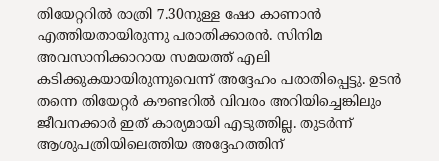തിയേറ്ററിൽ രാത്രി 7.30നുള്ള ഷോ കാണാൻ എത്തിയതായിരുന്നു പരാതിക്കാരൻ. സിനിമ അവസാനിക്കാറായ സമയത്ത് എലി കടിക്കുകയായിരുന്നുവെന്ന് അദ്ദേഹം പരാതിപ്പെട്ടു. ഉടൻ തന്നെ തിയേറ്റർ കൗണ്ടറിൽ വിവരം അറിയിച്ചെങ്കിലും ജീവനക്കാർ ഇത് കാര്യമായി എടുത്തില്ല. തുടർന്ന് ആശുപത്രിയിലെത്തിയ അദ്ദേഹത്തിന്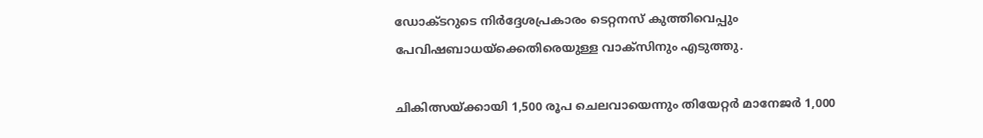ഡോക്ടറുടെ നിർദ്ദേശപ്രകാരം ടെറ്റനസ് കുത്തിവെപ്പും പേവിഷബാധയ്ക്കെതിരെയുള്ള വാക്സിനും എടുത്തു.

ചികിത്സയ്ക്കായി 1,500 രൂപ ചെലവായെന്നും തിയേറ്റർ മാനേജർ 1,000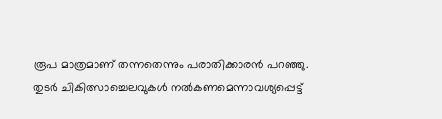രൂപ മാത്രമാണ് തന്നതെന്നും പരാതിക്കാരൻ പറഞ്ഞു. തുടർ ചികിത്സാച്ചെലവുകൾ നൽകണമെന്നാവശ്യപ്പെട്ട്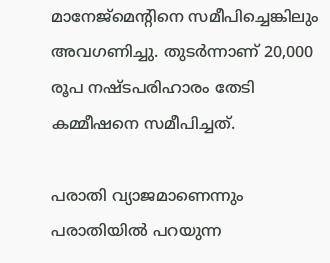മാനേജ്മെന്റിനെ സമീപിച്ചെങ്കിലും അവഗണിച്ചു. തുടർന്നാണ് 20,000 രൂപ നഷ്ടപരിഹാരം തേടി കമ്മീഷനെ സമീപിച്ചത്.

പരാതി വ്യാജമാണെന്നും പരാതിയിൽ പറയുന്ന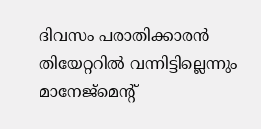ദിവസം പരാതിക്കാരൻ തിയേറ്ററിൽ വന്നിട്ടില്ലെന്നും മാനേജ്മെന്റ്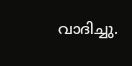വാദിച്ചു.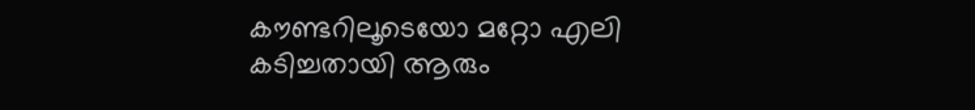കൗണ്ടറിലൂടെയോ മറ്റോ എലി കടിച്ചതായി ആരും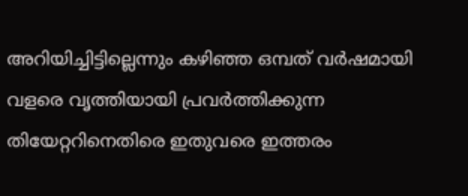അറിയിച്ചിട്ടില്ലെന്നും കഴിഞ്ഞ ഒമ്പത് വർഷമായി വളരെ വൃത്തിയായി പ്രവർത്തിക്കുന്ന തിയേറ്ററിനെതിരെ ഇതുവരെ ഇത്തരം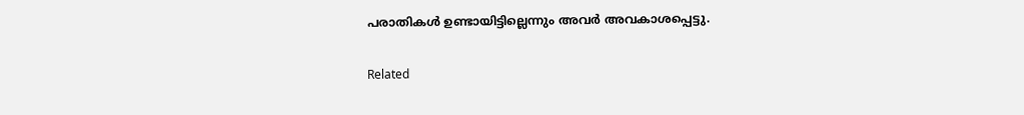പരാതികൾ ഉണ്ടായിട്ടില്ലെന്നും അവർ അവകാശപ്പെട്ടു.

Related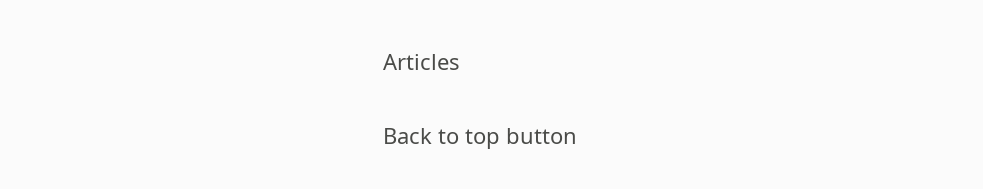Articles

Back to top button